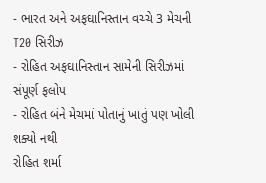- ભારત અને અફઘાનિસ્તાન વચ્ચે 3 મેચની T20 સિરીઝ
- રોહિત અફઘાનિસ્તાન સામેની સિરીઝમાં સંપૂર્ણ ફલોપ
- રોહિત બંને મેચમાં પોતાનું ખાતું પણ ખોલી શક્યો નથી
રોહિત શર્મા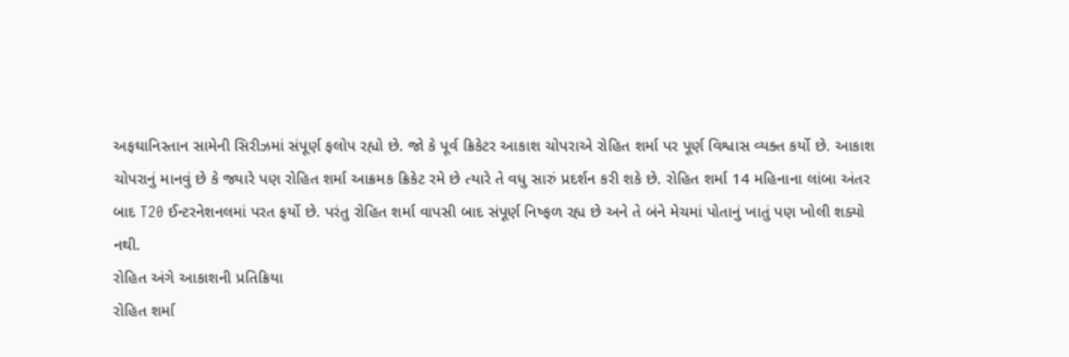અફઘાનિસ્તાન સામેની સિરીઝમાં સંપૂર્ણ ફલોપ રહ્યો છે. જો કે પૂર્વ ક્રિકેટર આકાશ ચોપરાએ રોહિત શર્મા પર પૂર્ણ વિશ્વાસ વ્યક્ત કર્યો છે. આકાશ ચોપરાનું માનવું છે કે જ્યારે પણ રોહિત શર્મા આક્રમક ક્રિકેટ રમે છે ત્યારે તે વધુ સારું પ્રદર્શન કરી શકે છે. રોહિત શર્મા 14 મહિનાના લાંબા અંતર બાદ T20 ઈન્ટરનેશનલમાં પરત ફર્યો છે. પરંતુ રોહિત શર્મા વાપસી બાદ સંપૂર્ણ નિષ્ફળ રહ્ય છે અને તે બંને મેચમાં પોતાનું ખાતું પણ ખોલી શક્યો નથી.
રોહિત અંગે આકાશની પ્રતિક્રિયા
રોહિત શર્મા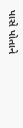પાસે પોતાને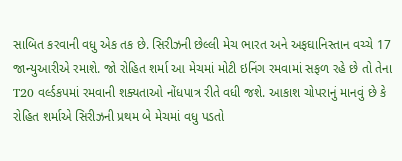સાબિત કરવાની વધુ એક તક છે. સિરીઝની છેલ્લી મેચ ભારત અને અફઘાનિસ્તાન વચ્ચે 17 જાન્યુઆરીએ રમાશે. જો રોહિત શર્મા આ મેચમાં મોટી ઇનિંગ રમવામાં સફળ રહે છે તો તેના T20 વર્લ્ડકપમાં રમવાની શક્યતાઓ નોંધપાત્ર રીતે વધી જશે. આકાશ ચોપરાનું માનવું છે કે રોહિત શર્માએ સિરીઝની પ્રથમ બે મેચમાં વધુ પડતો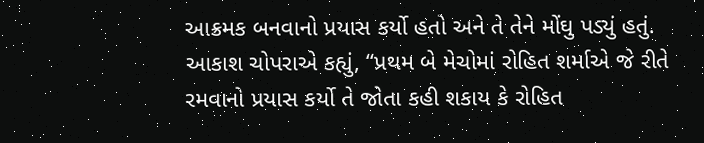આક્રમક બનવાનો પ્રયાસ કર્યો હતો અને તે તેને મોંઘુ પડ્યું હતું.
આકાશ ચોપરાએ કહ્યું, “પ્રથમ બે મેચોમાં રોહિત શર્માએ જે રીતે રમવાનો પ્રયાસ કર્યો તે જોતા કહી શકાય કે રોહિત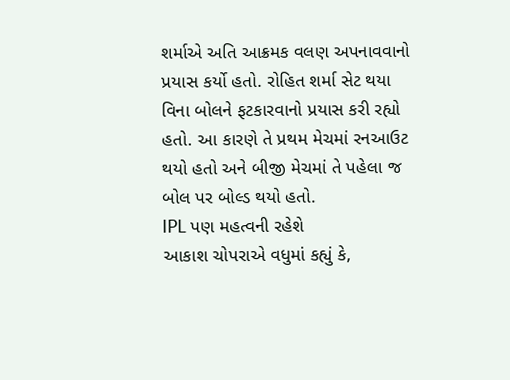શર્માએ અતિ આક્રમક વલણ અપનાવવાનો પ્રયાસ કર્યો હતો. રોહિત શર્મા સેટ થયા વિના બોલને ફટકારવાનો પ્રયાસ કરી રહ્યો હતો. આ કારણે તે પ્રથમ મેચમાં રનઆઉટ થયો હતો અને બીજી મેચમાં તે પહેલા જ બોલ પર બોલ્ડ થયો હતો.
IPL પણ મહત્વની રહેશે
આકાશ ચોપરાએ વધુમાં કહ્યું કે,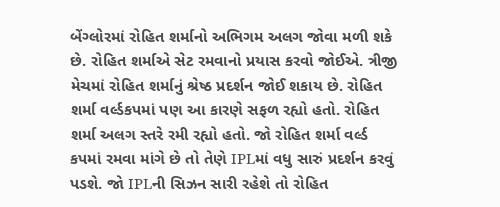બેંગ્લોરમાં રોહિત શર્માનો અભિગમ અલગ જોવા મળી શકે છે. રોહિત શર્માએ સેટ રમવાનો પ્રયાસ કરવો જોઈએ. ત્રીજી મેચમાં રોહિત શર્માનું શ્રેષ્ઠ પ્રદર્શન જોઈ શકાય છે. રોહિત શર્મા વર્લ્ડકપમાં પણ આ કારણે સફળ રહ્યો હતો. રોહિત શર્મા અલગ સ્તરે રમી રહ્યો હતો. જો રોહિત શર્મા વર્લ્ડ કપમાં રમવા માંગે છે તો તેણે IPLમાં વધુ સારું પ્રદર્શન કરવું પડશે. જો IPLની સિઝન સારી રહેશે તો રોહિત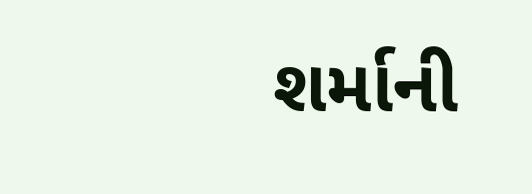શર્માની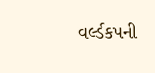વર્લ્ડકપની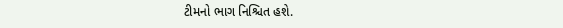ટીમનો ભાગ નિશ્ચિત હશે.